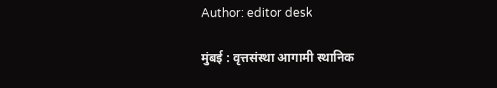Author: editor desk

मुंबई : वृत्तसंस्था आगामी स्थानिक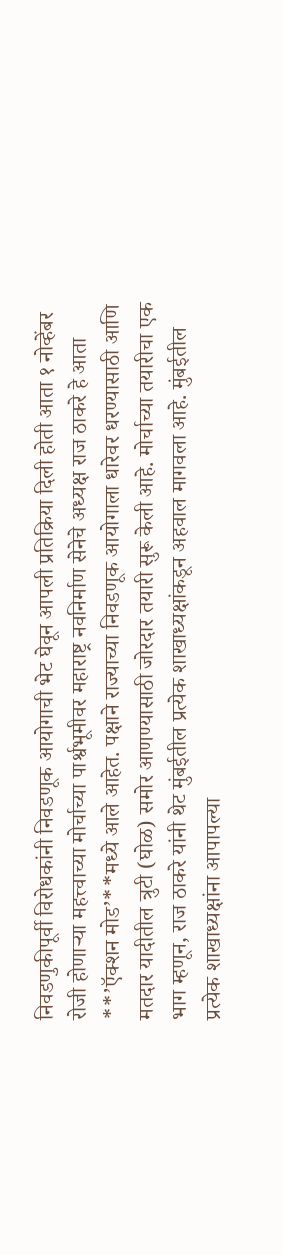निवडणुकीपूर्वी विरोधकांनी निवडणूक आयोगाची भेट घेवून आपली प्रतिक्रिया दिली होती आता १ नोव्हेंबर रोजी होणाऱ्या महत्त्वाच्या मोर्चाच्या पार्श्वभूमीवर महाराष्ट्र नवनिर्माण सेनेचे अध्यक्ष राज ठाकरे हे आता **’ऍक्शन मोड’**मध्ये आले आहेत. पक्षाने राज्याच्या निवडणूक आयोगाला धारेवर धरण्यासाठी आणि मतदार यादीतील त्रुटी (घोळ) समोर आणण्यासाठी जोरदार तयारी सुरू केली आहे. मोर्चाच्या तयारीचा एक भाग म्हणून, राज ठाकरे यांनी थेट मुंबईतील प्रत्येक शाखाध्यक्षांकडून अहवाल मागवला आहे. मुंबईतील प्रत्येक शाखाध्यक्षांना आपापल्या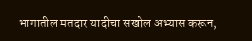भागातील मतदार यादीचा सखोल अभ्यास करून,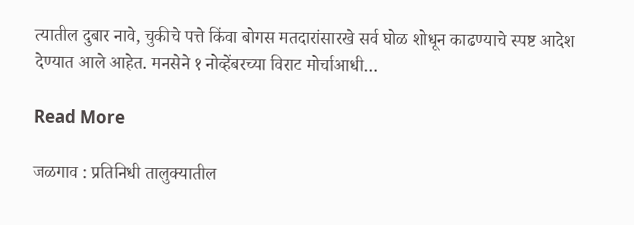त्यातील दुबार नावे, चुकीचे पत्ते किंवा बोगस मतदारांसारखे सर्व घोळ शोधून काढण्याचे स्पष्ट आदेश देण्यात आले आहेत. मनसेने १ नोव्हेंबरच्या विराट मोर्चाआधी…

Read More

जळगाव : प्रतिनिधी तालुक्यातील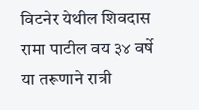विटनेर येथील शिवदास रामा पाटील वय ३४ वर्षे या तरूणाने रात्री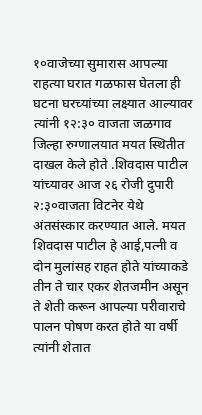१०वाजेच्या सुमारास आपल्या राहत्या घरात गळफास घेतला ही घटना घरच्यांच्या लक्ष्यात आल्यावर त्यांनी १२:३० वाजता जळगाव जिल्हा रुग्णालयात मयत स्थितीत दाखल केले होते .शिवदास पाटील यांच्यावर आज २६ रोजी दुपारी २:३०वाजता विटनेर येथे अंतसंस्कार करण्यात आले. मयत शिवदास पाटील हे आई,पत्नी व दोन मुलांसह राहत होते यांच्याकडे तीन ते चार एकर शेतजमीन असून ते शेती करून आपल्या परीवाराचे पालन पोषण करत होते या वर्षी त्यांनी शेतात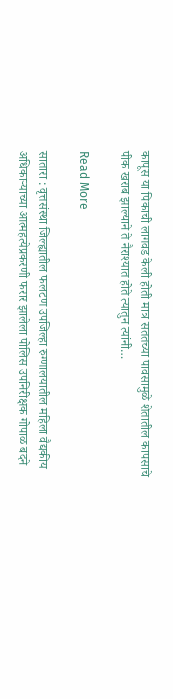कापूस या पिकाची लागवड केली होती मात्र सततच्या पावसामुळे शेतातील कापसाचे पीक खराब झाल्याने ते नैराश्यात होते त्यातुन त्यांनी…

Read More

सातारा : वृत्तसंस्था जिल्ह्यातील फलटण उपजिल्हा रुग्णालयातील महिला वैद्यकीय अधिकाऱ्याच्या आत्महत्येप्रकरणी फरार झालेला पोलिस उपनिरीक्षक गोपाळ बदने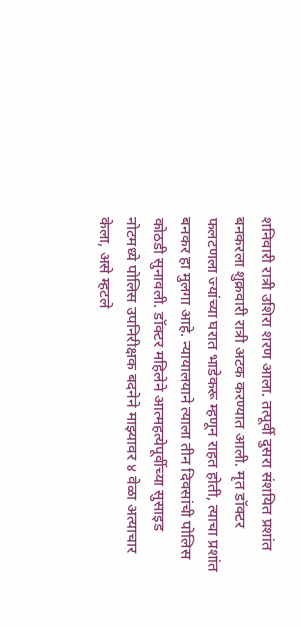शनिवारी रात्री उशिरा शरण आला. तत्पूर्वी दुसरा संशयित प्रशांत बनकरला शुक्रवारी रात्री अटक करण्यात आली. मृत डॉक्टर फलटणला ज्यांच्या घरात भाडेकरू म्हणून राहत होती, त्याचा प्रशांत बनकर हा मुलगा आहे. न्यायालयाने त्याला तीन दिवसांची पोलिस कोठडी सुनावली. डॉक्टर महिलेने आत्महत्येपूर्वीच्या सुसाइड नोटमध्ये पोलिस उपनिरीक्षक बदनेने माझ्यावर ४ वेळा अत्याचार केला, असे म्हटले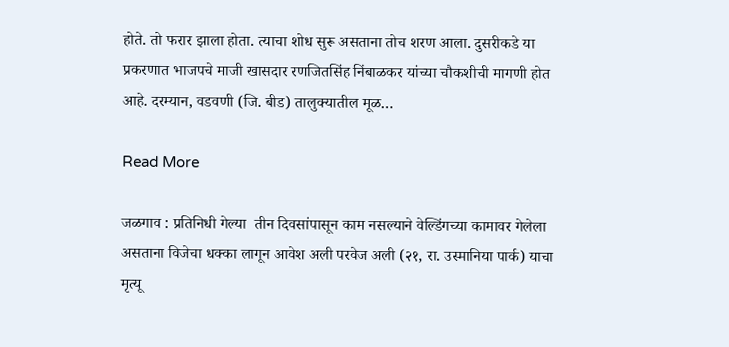होते. तो फरार झाला होता. त्याचा शोध सुरू असताना तोच शरण आला. दुसरीकडे या प्रकरणात भाजपचे माजी खासदार रणजितसिंह निंबाळकर यांच्या चौकशीची मागणी होत आहे. दरम्यान, वडवणी (जि. बीड) तालुक्यातील मूळ…

Read More

जळगाव : प्रतिनिधी गेल्या  तीन दिवसांपासून काम नसल्याने वेल्डिंगच्या कामावर गेलेला असताना विजेचा धक्का लागून आवेश अली परवेज अली (२१, रा. उस्मानिया पार्क) याचा मृत्यू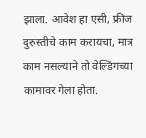झाला. आवेश हा एसी, फ्रीज दुरुस्तीचे काम करायचा, मात्र काम नसल्याने तो वेल्डिंगच्या कामावर गेला होता.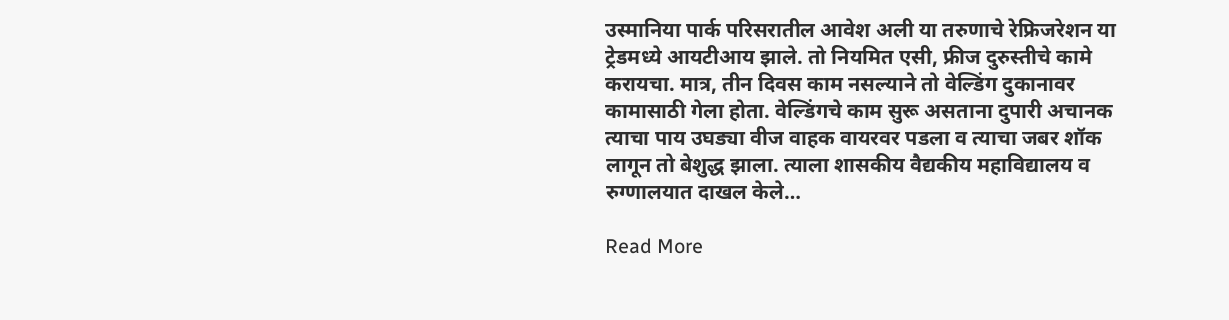उस्मानिया पार्क परिसरातील आवेश अली या तरुणाचे रेफ्रिजरेशन या ट्रेडमध्ये आयटीआय झाले. तो नियमित एसी, फ्रीज दुरुस्तीचे कामे करायचा. मात्र, तीन दिवस काम नसल्याने तो वेल्डिंग दुकानावर कामासाठी गेला होता. वेल्डिंगचे काम सुरू असताना दुपारी अचानक त्याचा पाय उघड्या वीज वाहक वायरवर पडला व त्याचा जबर शॉक लागून तो बेशुद्ध झाला. त्याला शासकीय वैद्यकीय महाविद्यालय व रुग्णालयात दाखल केले…

Read More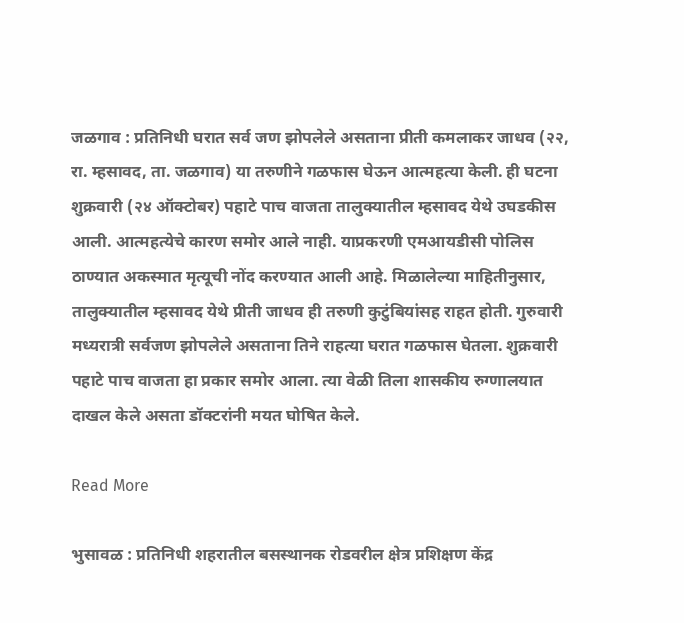जळगाव : प्रतिनिधी घरात सर्व जण झोपलेले असताना प्रीती कमलाकर जाधव (२२, रा. म्हसावद, ता. जळगाव) या तरुणीने गळफास घेऊन आत्महत्या केली. ही घटना शुक्रवारी (२४ ऑक्टोबर) पहाटे पाच वाजता तालुक्यातील म्हसावद येथे उघडकीस आली. आत्महत्येचे कारण समोर आले नाही. याप्रकरणी एमआयडीसी पोलिस ठाण्यात अकस्मात मृत्यूची नोंद करण्यात आली आहे. मिळालेल्या माहितीनुसार, तालुक्यातील म्हसावद येथे प्रीती जाधव ही तरुणी कुटुंबियांसह राहत होती. गुरुवारी मध्यरात्री सर्वजण झोपलेले असताना तिने राहत्या घरात गळफास घेतला. शुक्रवारी पहाटे पाच वाजता हा प्रकार समोर आला. त्या वेळी तिला शासकीय रुग्णालयात दाखल केले असता डॉक्टरांनी मयत घोषित केले.

Read More

भुसावळ : प्रतिनिधी शहरातील बसस्थानक रोडवरील क्षेत्र प्रशिक्षण केंद्र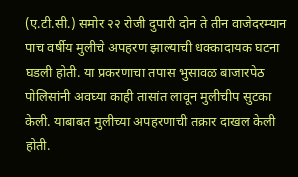(ए.टी.सी.) समोर २२ रोजी दुपारी दोन ते तीन वाजेदरम्यान पाच वर्षीय मुलीचे अपहरण झाल्याची धक्कादायक घटना घडली होती. या प्रकरणाचा तपास भुसावळ बाजारपेठ पोलिसांनी अवघ्या काही तासांत लावून मुलीचीप सुटका केली. याबाबत मुलीच्या अपहरणाची तक्रार दाखल केली होती.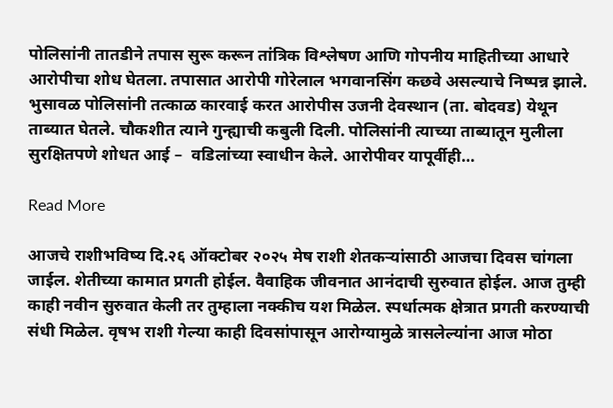पोलिसांनी तातडीने तपास सुरू करून तांत्रिक विश्लेषण आणि गोपनीय माहितीच्या आधारे आरोपीचा शोध घेतला. तपासात आरोपी गोरेलाल भगवानसिंग कछवे असल्याचे निष्पन्न झाले. भुसावळ पोलिसांनी तत्काळ कारवाई करत आरोपीस उजनी देवस्थान (ता. बोदवड) येथून ताब्यात घेतले. चौकशीत त्याने गुन्ह्याची कबुली दिली. पोलिसांनी त्याच्या ताब्यातून मुलीला सुरक्षितपणे शोधत आई –  वडिलांच्या स्वाधीन केले. आरोपीवर यापूर्वीही…

Read More

आजचे राशीभविष्य दि.२६ ऑक्टोबर २०२५ मेष राशी शेतकऱ्यांसाठी आजचा दिवस चांगला जाईल. शेतीच्या कामात प्रगती होईल. वैवाहिक जीवनात आनंदाची सुरुवात होईल. आज तुम्ही काही नवीन सुरुवात केली तर तुम्हाला नक्कीच यश मिळेल. स्पर्धात्मक क्षेत्रात प्रगती करण्याची संधी मिळेल. वृषभ राशी गेल्या काही दिवसांपासून आरोग्यामुळे त्रासलेल्यांना आज मोठा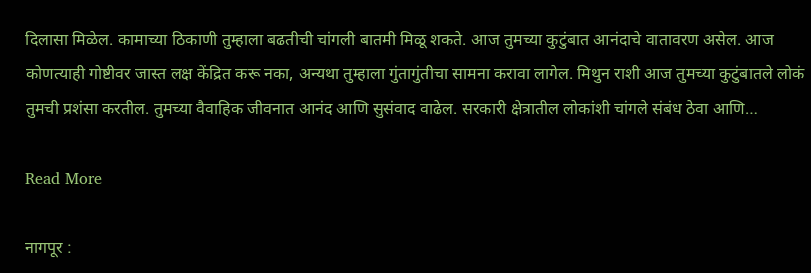दिलासा मिळेल. कामाच्या ठिकाणी तुम्हाला बढतीची चांगली बातमी मिळू शकते. आज तुमच्या कुटुंबात आनंदाचे वातावरण असेल. आज कोणत्याही गोष्टीवर जास्त लक्ष केंद्रित करू नका, अन्यथा तुम्हाला गुंतागुंतीचा सामना करावा लागेल. मिथुन राशी आज तुमच्या कुटुंबातले लोकं तुमची प्रशंसा करतील. तुमच्या वैवाहिक जीवनात आनंद आणि सुसंवाद वाढेल. सरकारी क्षेत्रातील लोकांशी चांगले संबंध ठेवा आणि…

Read More

नागपूर :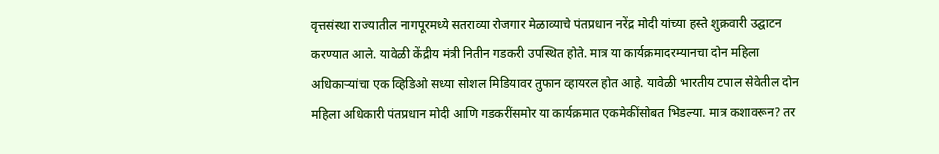वृत्तसंस्था राज्यातील नागपूरमध्ये सतराव्या रोजगार मेळाव्याचे पंतप्रधान नरेंद्र मोदी यांच्या हस्ते शुक्रवारी उद्घाटन करण्यात आले. यावेळी केंद्रीय मंत्री नितीन गडकरी उपस्थित होते. मात्र या कार्यक्रमादरम्यानचा दोन महिला अधिकाऱ्यांचा एक व्हिडिओ सध्या सोशल मिडियावर तुफान व्हायरल होत आहे. यावेळी भारतीय टपाल सेवेतील दोन महिला अधिकारी पंतप्रधान मोदी आणि गडकरींसमोर या कार्यक्रमात एकमेकींसोबत भिडल्या. मात्र कशावरून? तर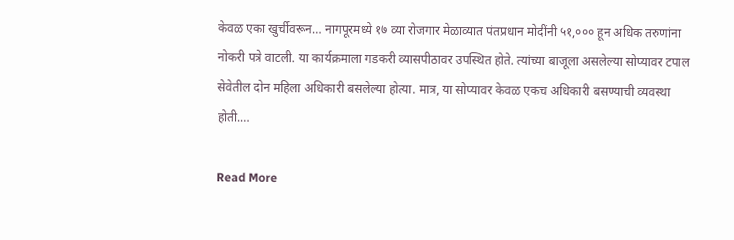केवळ एका खुर्चीवरून… नागपूरमध्ये १७ व्या रोजगार मेळाव्यात पंतप्रधान मोदींनी ५१,००० हून अधिक तरुणांना नोकरी पत्रे वाटली. या कार्यक्रमाला गडकरी व्यासपीठावर उपस्थित होते. त्यांच्या बाजूला असलेल्या सोप्यावर टपाल सेवेतील दोन महिला अधिकारी बसलेल्या होत्या. मात्र, या सोप्यावर केवळ एकच अधिकारी बसण्याची व्यवस्था होती.…

Read More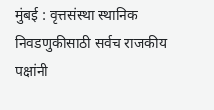मुंबई : वृत्तसंस्था स्थानिक निवडणुकीसाठी सर्वच राजकीय पक्षांनी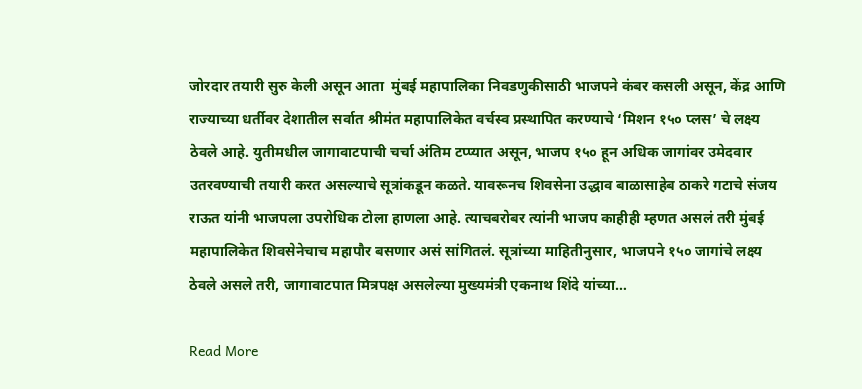जोरदार तयारी सुरु केली असून आता  मुंबई महापालिका निवडणुकीसाठी भाजपने कंबर कसली असून, केंद्र आणि राज्याच्या धर्तीवर देशातील सर्वात श्रीमंत महापालिकेत वर्चस्व प्रस्थापित करण्याचे ‘मिशन १५० प्लस’ चे लक्ष्य ठेवले आहे. युतीमधील जागावाटपाची चर्चा अंतिम टप्प्यात असून, भाजप १५० हून अधिक जागांवर उमेदवार उतरवण्याची तयारी करत असल्याचे सूत्रांकडून कळते. यावरूनच शिवसेना उद्धाव बाळासाहेब ठाकरे गटाचे संजय राऊत यांनी भाजपला उपरोधिक टोला हाणला आहे. त्याचबरोबर त्यांनी भाजप काहीही म्हणत असलं तरी मुंबई महापालिकेत शिवसेनेचाच महापौर बसणार असं सांगितलं. सूत्रांच्या माहितीनुसार, भाजपने १५० जागांचे लक्ष्य ठेवले असले तरी, जागावाटपात मित्रपक्ष असलेल्या मुख्यमंत्री एकनाथ शिंदे यांच्या…

Read More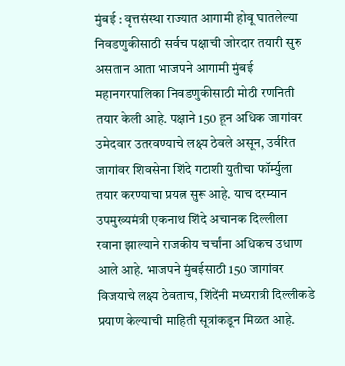मुंबई : वृत्तसंस्था राज्यात आगामी होवू घातलेल्या निवडणुकीसाठी सर्वच पक्षाची जोरदार तयारी सुरु असतान आता भाजपने आगामी मुंबई महानगरपालिका निवडणुकीसाठी मोठी रणनिती तयार केली आहे. पक्षाने 150 हून अधिक जागांवर उमेदवार उतरवण्याचे लक्ष्य ठेवले असून, उर्वरित जागांवर शिवसेना शिंदे गटाशी युतीचा फॉर्म्युला तयार करण्याचा प्रयत्न सुरू आहे. याच दरम्यान उपमुख्यमंत्री एकनाथ शिंदे अचानक दिल्लीला रवाना झाल्याने राजकीय चर्चांना अधिकच उधाण आले आहे. भाजपने मुंबईसाठी 150 जागांवर विजयाचे लक्ष्य ठेवताच, शिंदेंनी मध्यरात्री दिल्लीकडे प्रयाण केल्याची माहिती सूत्रांकडून मिळत आहे.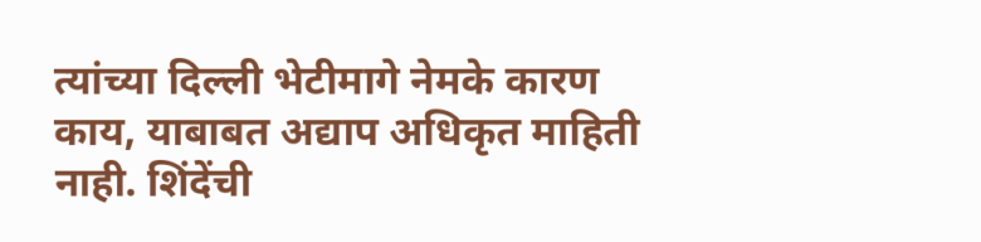त्यांच्या दिल्ली भेटीमागे नेमके कारण काय, याबाबत अद्याप अधिकृत माहिती नाही. शिंदेंची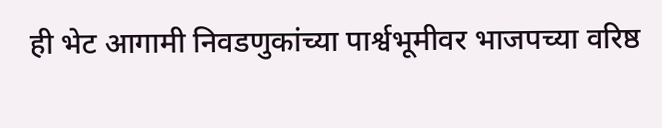ही भेट आगामी निवडणुकांच्या पार्श्वभूमीवर भाजपच्या वरिष्ठ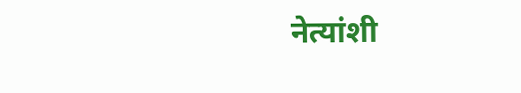नेत्यांशी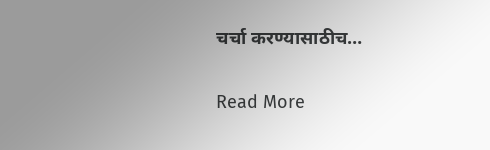चर्चा करण्यासाठीच…

Read More